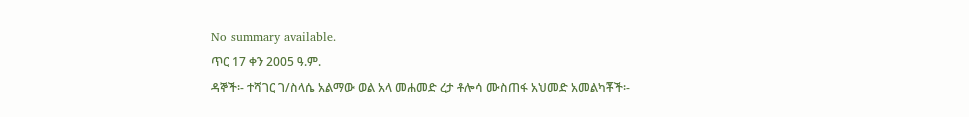No summary available.
ጥር 17 ቀን 2005 ዓ.ም.
ዳኞች፡- ተሻገር ገ/ስላሴ አልማው ወል አላ መሐመድ ረታ ቶሎሳ ሙስጠፋ አህመድ አመልካቾች፡-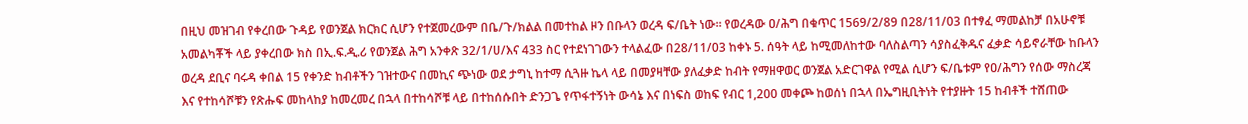በዚህ መዝገብ የቀረበው ጉዳይ የወንጀል ክርክር ሲሆን የተጀመረውም በቤ/ጉ/ክልል በመተከል ዞን በቡላን ወረዳ ፍ/ቤት ነው። የወረዳው ዐ/ሕግ በቁጥር 1569/2/89 በ28/11/03 በተፃፈ ማመልከቻ በአሁኖቹ አመልካቾች ላይ ያቀረበው ክስ በኢ.ፍ.ዲ.ሪ የወንጀል ሕግ አንቀጽ 32/1/ሀ/እና 433 ስር የተደነገገውን ተላልፈው በ28/11/03 ከቀኑ 5. ሰዓት ላይ ከሚመለከተው ባለስልጣን ሳያስፈቅዱና ፈቃድ ሳይኖራቸው ከቡላን ወረዳ ደቢና ባሩዳ ቀበል 15 የቀንድ ከብቶችን ገዝተውና በመኪና ጭነው ወደ ታግኒ ከተማ ሲጓዙ ኬላ ላይ በመያዛቸው ያለፈቃድ ከብት የማዘዋወር ወንጀል አድርገዋል የሚል ሲሆን ፍ/ቤቱም የዐ/ሕግን የሰው ማስረጃ እና የተከሳሾቹን የጽሑፍ መከላከያ ከመረመረ በኋላ በተከሳሾቹ ላይ በተከሰሱበት ድንጋጌ የጥፋተኝነት ውሳኔ እና በነፍስ ወከፍ የብር 1,200 መቀጮ ከወሰነ በኋላ በኤግዚቢትነት የተያዙት 15 ከብቶች ተሸጠው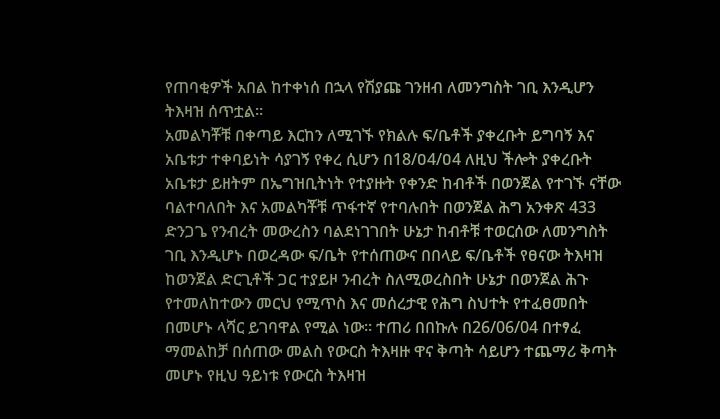የጠባቂዎች አበል ከተቀነሰ በኋላ የሽያጩ ገንዘብ ለመንግስት ገቢ እንዲሆን ትእዛዝ ሰጥቷል።
አመልካቾቹ በቀጣይ እርከን ለሚገኙ የክልሉ ፍ/ቤቶች ያቀረቡት ይግባኝ እና አቤቱታ ተቀባይነት ሳያገኝ የቀረ ሲሆን በ18/ዐ4/ዐ4 ለዚህ ችሎት ያቀረቡት አቤቱታ ይዘትም በኤግዝቢትነት የተያዙት የቀንድ ከብቶች በወንጀል የተገኙ ናቸው ባልተባለበት እና አመልካቾቹ ጥፋተኛ የተባሉበት በወንጀል ሕግ አንቀጽ 433 ድንጋጌ የንብረት መውረስን ባልደነገገበት ሁኔታ ከብቶቹ ተወርሰው ለመንግስት ገቢ እንዲሆኑ በወረዳው ፍ/ቤት የተሰጠውና በበላይ ፍ/ቤቶች የፀናው ትእዛዝ ከወንጀል ድርጊቶች ጋር ተያይዞ ንብረት ስለሚወረስበት ሁኔታ በወንጀል ሕጉ የተመለከተውን መርህ የሚጥስ እና መሰረታዊ የሕግ ስህተት የተፈፀመበት በመሆኑ ላሻር ይገባዋል የሚል ነው። ተጠሪ በበኩሉ በ26/06/04 በተፃፈ ማመልከቻ በሰጠው መልስ የውርስ ትእዛዙ ዋና ቅጣት ሳይሆን ተጨማሪ ቅጣት መሆኑ የዚህ ዓይነቱ የውርስ ትእዛዝ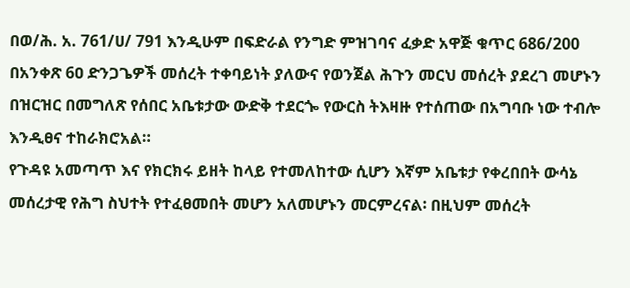በወ/ሕ. አ. 761/ሀ/ 791 እንዲሁም በፍድራል የንግድ ምዝገባና ፈቃድ አዋጅ ቁጥር 686/200 በአንቀጽ 6ዐ ድንጋጌዎች መሰረት ተቀባይነት ያለውና የወንጀል ሕጉን መርህ መሰረት ያደረገ መሆኑን በዝርዝር በመግለጽ የሰበር አቤቱታው ውድቅ ተደርጐ የውርስ ትእዛዙ የተሰጠው በአግባቡ ነው ተብሎ እንዲፀና ተከራክሮአል።
የጉዳዩ አመጣጥ እና የክርክሩ ይዘት ከላይ የተመለከተው ሲሆን እኛም አቤቱታ የቀረበበት ውሳኔ መሰረታዊ የሕግ ስህተት የተፈፀመበት መሆን አለመሆኑን መርምረናል፡ በዚህም መሰረት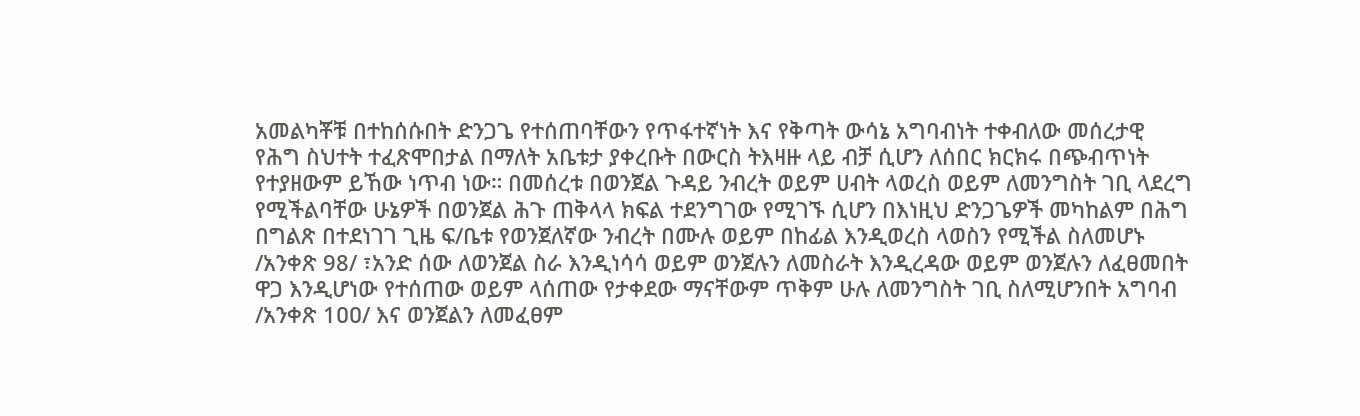አመልካቾቹ በተከሰሱበት ድንጋጌ የተሰጠባቸውን የጥፋተኛነት እና የቅጣት ውሳኔ አግባብነት ተቀብለው መሰረታዊ የሕግ ስህተት ተፈጽሞበታል በማለት አቤቱታ ያቀረቡት በውርስ ትእዛዙ ላይ ብቻ ሲሆን ለሰበር ክርክሩ በጭብጥነት የተያዘውም ይኸው ነጥብ ነው። በመሰረቱ በወንጀል ጉዳይ ንብረት ወይም ሀብት ላወረስ ወይም ለመንግስት ገቢ ላደረግ የሚችልባቸው ሁኔዎች በወንጀል ሕጉ ጠቅላላ ክፍል ተደንግገው የሚገኙ ሲሆን በእነዚህ ድንጋጌዎች መካከልም በሕግ በግልጽ በተደነገገ ጊዜ ፍ/ቤቱ የወንጀለኛው ንብረት በሙሉ ወይም በከፊል እንዲወረስ ላወስን የሚችል ስለመሆኑ /አንቀጽ 98/ ፣አንድ ሰው ለወንጀል ስራ እንዲነሳሳ ወይም ወንጀሉን ለመስራት እንዲረዳው ወይም ወንጀሉን ለፈፀመበት ዋጋ እንዲሆነው የተሰጠው ወይም ላሰጠው የታቀደው ማናቸውም ጥቅም ሁሉ ለመንግስት ገቢ ስለሚሆንበት አግባብ /አንቀጽ 1ዐዐ/ እና ወንጀልን ለመፈፀም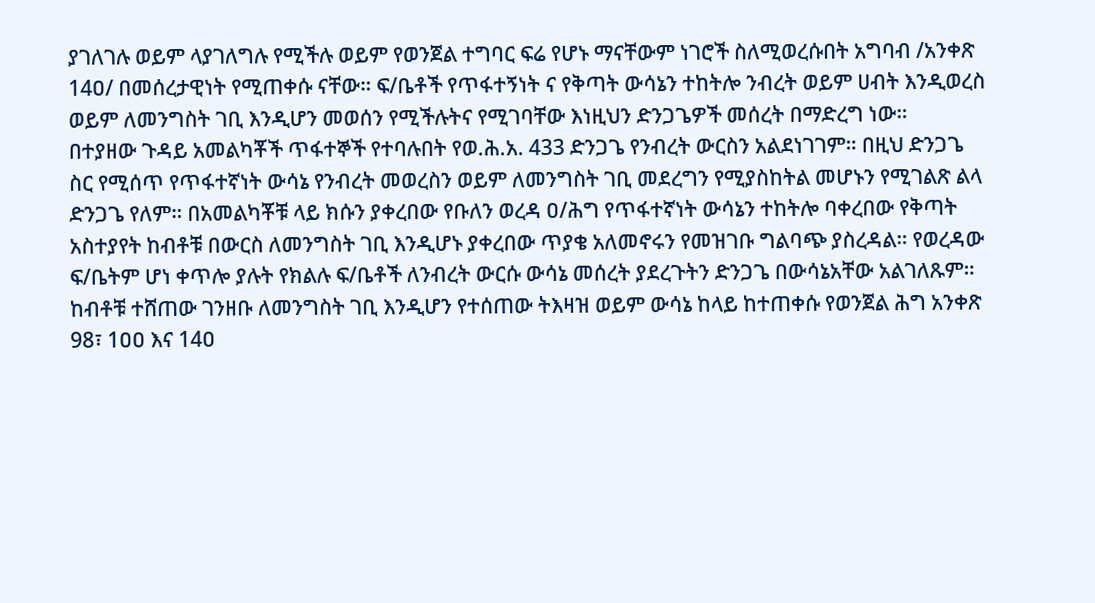ያገለገሉ ወይም ላያገለግሉ የሚችሉ ወይም የወንጀል ተግባር ፍሬ የሆኑ ማናቸውም ነገሮች ስለሚወረሱበት አግባብ /አንቀጽ 14ዐ/ በመሰረታዊነት የሚጠቀሱ ናቸው። ፍ/ቤቶች የጥፋተኝነት ና የቅጣት ውሳኔን ተከትሎ ንብረት ወይም ሀብት እንዲወረስ ወይም ለመንግስት ገቢ እንዲሆን መወሰን የሚችሉትና የሚገባቸው እነዚህን ድንጋጌዎች መሰረት በማድረግ ነው።
በተያዘው ጉዳይ አመልካቾች ጥፋተኞች የተባሉበት የወ.ሕ.አ. 433 ድንጋጌ የንብረት ውርስን አልደነገገም። በዚህ ድንጋጌ ስር የሚሰጥ የጥፋተኛነት ውሳኔ የንብረት መወረስን ወይም ለመንግስት ገቢ መደረግን የሚያስከትል መሆኑን የሚገልጽ ልላ ድንጋጌ የለም። በአመልካቾቹ ላይ ክሱን ያቀረበው የቡለን ወረዳ ዐ/ሕግ የጥፋተኛነት ውሳኔን ተከትሎ ባቀረበው የቅጣት አስተያየት ከብቶቹ በውርስ ለመንግስት ገቢ እንዲሆኑ ያቀረበው ጥያቄ አለመኖሩን የመዝገቡ ግልባጭ ያስረዳል። የወረዳው ፍ/ቤትም ሆነ ቀጥሎ ያሉት የክልሉ ፍ/ቤቶች ለንብረት ውርሱ ውሳኔ መሰረት ያደረጉትን ድንጋጌ በውሳኔአቸው አልገለጹም። ከብቶቹ ተሸጠው ገንዘቡ ለመንግስት ገቢ እንዲሆን የተሰጠው ትእዛዝ ወይም ውሳኔ ከላይ ከተጠቀሱ የወንጀል ሕግ አንቀጽ 98፣ 1ዐዐ እና 14ዐ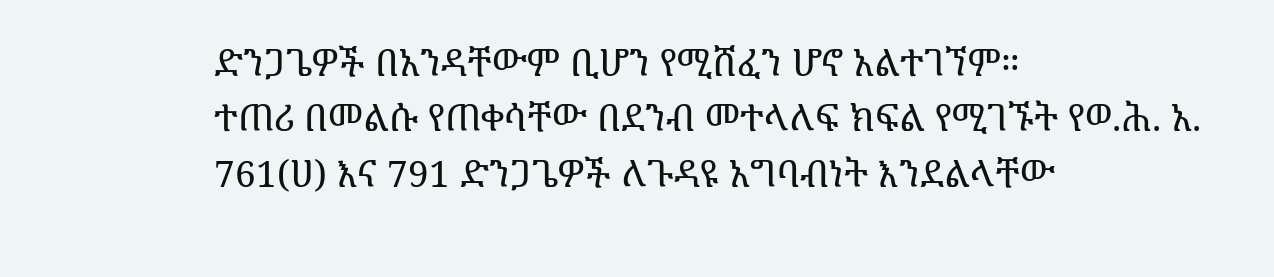ድንጋጌዎች በአንዳቸውም ቢሆን የሚሸፈን ሆኖ አልተገኘም።
ተጠሪ በመልሱ የጠቀሳቸው በደንብ መተላለፍ ክፍል የሚገኙት የወ.ሕ. አ. 761(ሀ) እና 791 ድንጋጌዎች ለጉዳዩ አግባብነት እንደልላቸው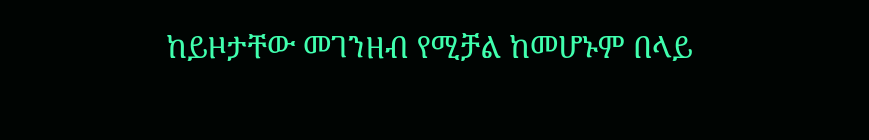ከይዞታቸው መገንዘብ የሚቻል ከመሆኑም በላይ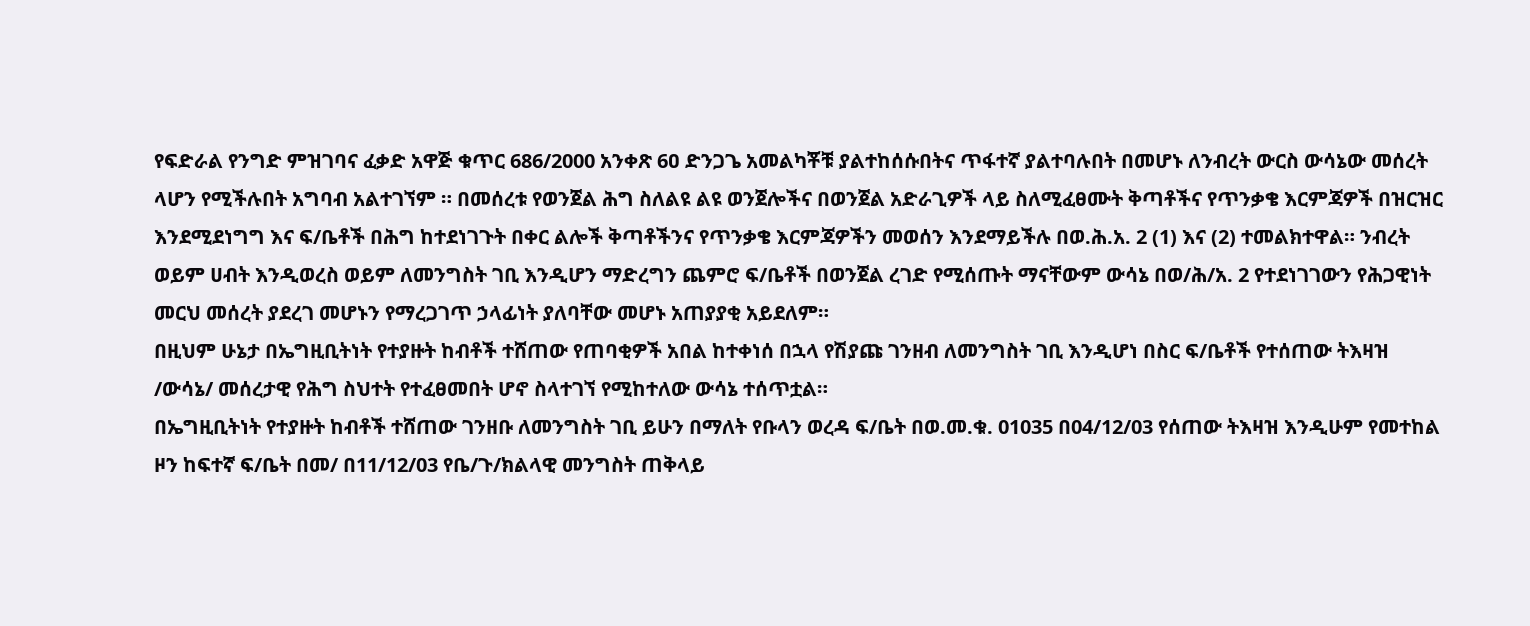የፍድራል የንግድ ምዝገባና ፈቃድ አዋጅ ቁጥር 686/2000 አንቀጽ 6ዐ ድንጋጌ አመልካቾቹ ያልተከሰሱበትና ጥፋተኛ ያልተባሉበት በመሆኑ ለንብረት ውርስ ውሳኔው መሰረት ላሆን የሚችሉበት አግባብ አልተገኘም ። በመሰረቱ የወንጀል ሕግ ስለልዩ ልዩ ወንጀሎችና በወንጀል አድራጊዎች ላይ ስለሚፈፀሙት ቅጣቶችና የጥንቃቄ እርምጃዎች በዝርዝር እንደሚደነግግ እና ፍ/ቤቶች በሕግ ከተደነገጉት በቀር ልሎች ቅጣቶችንና የጥንቃቄ እርምጃዎችን መወሰን እንደማይችሉ በወ.ሕ.አ. 2 (1) እና (2) ተመልክተዋል። ንብረት ወይም ሀብት እንዲወረስ ወይም ለመንግስት ገቢ እንዲሆን ማድረግን ጨምሮ ፍ/ቤቶች በወንጀል ረገድ የሚሰጡት ማናቸውም ውሳኔ በወ/ሕ/አ. 2 የተደነገገውን የሕጋዊነት መርህ መሰረት ያደረገ መሆኑን የማረጋገጥ ኃላፊነት ያለባቸው መሆኑ አጠያያቂ አይደለም።
በዚህም ሁኔታ በኤግዚቢትነት የተያዙት ከብቶች ተሸጠው የጠባቂዎች አበል ከተቀነሰ በኋላ የሽያጩ ገንዘብ ለመንግስት ገቢ እንዲሆነ በስር ፍ/ቤቶች የተሰጠው ትእዛዝ /ውሳኔ/ መሰረታዊ የሕግ ስህተት የተፈፀመበት ሆኖ ስላተገኘ የሚከተለው ውሳኔ ተሰጥቷል።
በኤግዚቢትነት የተያዙት ከብቶች ተሸጠው ገንዘቡ ለመንግስት ገቢ ይሁን በማለት የቡላን ወረዳ ፍ/ቤት በወ.መ.ቁ. 01035 በ04/12/03 የሰጠው ትእዛዝ እንዲሁም የመተከል ዞን ከፍተኛ ፍ/ቤት በመ/ በ11/12/03 የቤ/ጉ/ክልላዊ መንግስት ጠቅላይ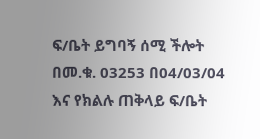ፍ/ቤት ይግባኝ ሰሚ ችሎት በመ.ቁ. 03253 በ04/03/04 እና የክልሉ ጠቅላይ ፍ/ቤት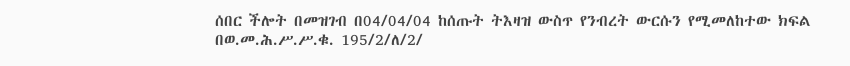ሰበር ችሎት በመዝገብ በ04/04/04 ከሰጡት ትእዛዝ ውስጥ የንብረት ውርሱን የሚመለከተው ክፍል በወ.መ.ሕ.ሥ.ሥ.ቁ. 195/2/ለ/2/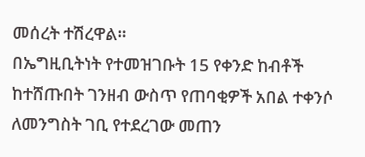መሰረት ተሽረዋል።
በኤግዚቢትነት የተመዝገቡት 15 የቀንድ ከብቶች ከተሸጡበት ገንዘብ ውስጥ የጠባቂዎች አበል ተቀንሶ ለመንግስት ገቢ የተደረገው መጠን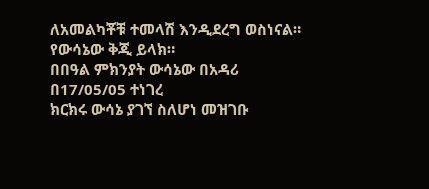ለአመልካቾቹ ተመላሽ እንዲደረግ ወስነናል። የውሳኔው ቅጂ ይላክ።
በበዓል ምክንያት ውሳኔው በአዳሪ በ17/05/05 ተነገረ
ክርክሩ ውሳኔ ያገኘ ስለሆነ መዝገቡ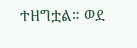ተዘግቷል። ወደ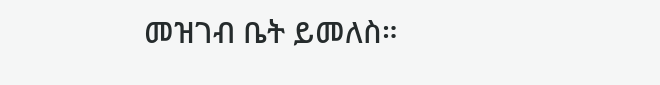መዝገብ ቤት ይመለስ።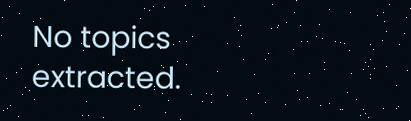No topics extracted.